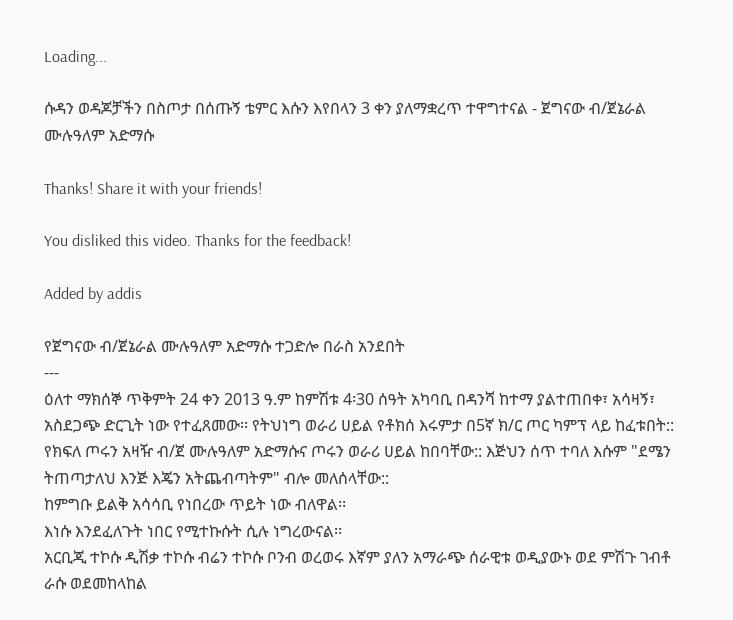Loading...

ሱዳን ወዳጆቻችን በስጦታ በሰጡኝ ቴምር እሱን እየበላን 3 ቀን ያለማቋረጥ ተዋግተናል - ጀግናው ብ/ጀኔራል ሙሉዓለም አድማሱ

Thanks! Share it with your friends!

You disliked this video. Thanks for the feedback!

Added by addis

የጀግናው ብ/ጀኔራል ሙሉዓለም አድማሱ ተጋድሎ በራስ አንደበት
---
ዕለተ ማክሰኞ ጥቅምት 24 ቀን 2013 ዓ.ም ከምሽቱ 4፡30 ሰዓት አካባቢ በዳንሻ ከተማ ያልተጠበቀ፣ አሳዛኝ፣ አስደጋጭ ድርጊት ነው የተፈጸመው፡፡ የትህነግ ወራሪ ሀይል የቶክሰ እሩምታ በ5ኛ ክ/ር ጦር ካምፕ ላይ ከፈቱበት::
የክፍለ ጦሩን አዛዥ ብ/ጀ ሙሉዓለም አድማሱና ጦሩን ወራሪ ሀይል ከበባቸው:: እጅህን ሰጥ ተባለ እሱም "ደሜን ትጠጣታለህ እንጅ እጄን አትጨብጣትም" ብሎ መለሰላቸው::
ከምግቡ ይልቅ አሳሳቢ የነበረው ጥይት ነው ብለዋል፡፡
እነሱ እንደፈለጉት ነበር የሚተኩሱት ሲሉ ነግረውናል፡፡
አርቢጂ ተኮሱ ዲሽቃ ተኮሱ ብሬን ተኮሱ ቦንብ ወረወሩ እኛም ያለን አማራጭ ሰራዊቱ ወዲያውኑ ወደ ምሽጉ ገብቶ ራሱ ወደመከላከል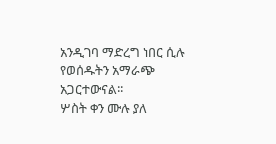አንዲገባ ማድረግ ነበር ሲሉ የወሰዱትን አማራጭ አጋርተውናል፡፡
ሦስት ቀን ሙሉ ያለ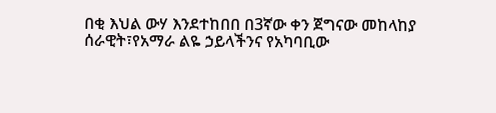በቂ እህል ውሃ እንደተከበበ በ3ኛው ቀን ጀግናው መከላከያ ሰራዊት፣የአማራ ልዬ ኃይላችንና የአካባቢው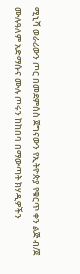ሚኒሻ ወራሪውን ጦር በመደምሰስ ጀግናውን የኢትዮጵያ የቁርጥ ቀን ልጅ ብ/ጀ ሙሉዓለም አድማሱና ሙሉ ጦሩን ከከበባ በማውጣት ክሃዲዎችን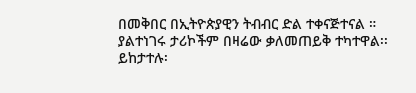በመቅበር በኢትዮጵያዊን ትብብር ድል ተቀናጅተናል ።
ያልተነገሩ ታሪኮችም በዛሬው ቃለመጠይቅ ተካተዋል፡፡
ይከታተሉ፡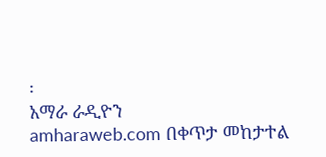፡
አማራ ራዲዮን
amharaweb.com በቀጥታ መከታተል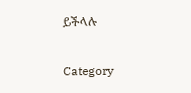ይችላሉ

Category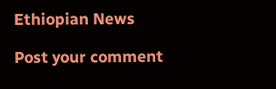Ethiopian News

Post your comment